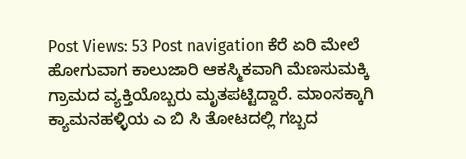Post Views: 53 Post navigation ಕೆರೆ ಏರಿ ಮೇಲೆ ಹೋಗುವಾಗ ಕಾಲುಜಾರಿ ಆಕಸ್ಮಿಕವಾಗಿ ಮೆಣಸುಮಕ್ಕಿ ಗ್ರಾಮದ ವ್ಯಕ್ತಿಯೊಬ್ಬರು ಮೃತಪಟ್ಟಿದ್ದಾರೆ. ಮಾಂಸಕ್ಕಾಗಿ ಕ್ಯಾಮನಹಳ್ಳಿಯ ಎ ಬಿ ಸಿ ತೋಟದಲ್ಲಿ ಗಬ್ಬದ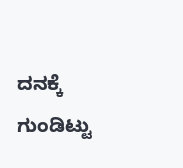ದನಕ್ಕೆ ಗುಂಡಿಟ್ಟು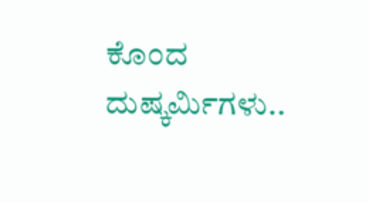ಕೊಂದ ದುಷ್ಕರ್ಮಿಗಳು..